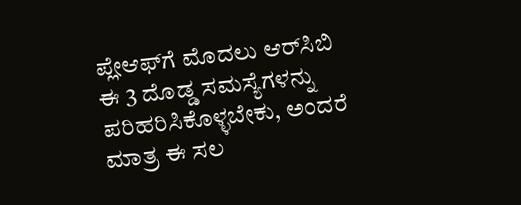ಪ್ಲೇಆಫ್‌ಗೆ ಮೊದಲು ಆರ್‌ಸಿಬಿ ಈ 3 ದೊಡ್ಡ ಸಮಸ್ಯೆಗಳನ್ನು ಪರಿಹರಿಸಿಕೊಳ್ಳಬೇಕು, ಅಂದರೆ ಮಾತ್ರ ಈ ಸಲ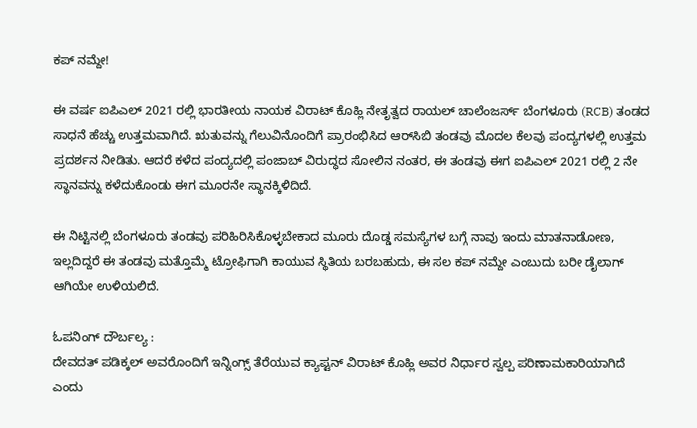ಕಪ್ ನಮ್ದೇ!

ಈ ವರ್ಷ ಐಪಿಎಲ್ 2021 ರಲ್ಲಿ ಭಾರತೀಯ ನಾಯಕ ವಿರಾಟ್ ಕೊಹ್ಲಿ ನೇತೃತ್ವದ ರಾಯಲ್ ಚಾಲೆಂಜರ್ಸ್ ಬೆಂಗಳೂರು (RCB) ತಂಡದ ಸಾಧನೆ ಹೆಚ್ಚು ಉತ್ತಮವಾಗಿದೆ. ಋತುವನ್ನು ಗೆಲುವಿನೊಂದಿಗೆ ಪ್ರಾರಂಭಿಸಿದ ಆರ್‌ಸಿಬಿ ತಂಡವು ಮೊದಲ ಕೆಲವು ಪಂದ್ಯಗಳಲ್ಲಿ ಉತ್ತಮ ಪ್ರದರ್ಶನ ನೀಡಿತು. ಆದರೆ ಕಳೆದ ಪಂದ್ಯದಲ್ಲಿ ಪಂಜಾಬ್ ವಿರುದ್ಧದ ಸೋಲಿನ ನಂತರ, ಈ ತಂಡವು ಈಗ ಐಪಿಎಲ್ 2021 ರಲ್ಲಿ 2 ನೇ ಸ್ಥಾನವನ್ನು ಕಳೆದುಕೊಂಡು ಈಗ ಮೂರನೇ ಸ್ಥಾನಕ್ಕಿಳಿದಿದೆ.

ಈ ನಿಟ್ಟಿನಲ್ಲಿ ಬೆಂಗಳೂರು ತಂಡವು ಪರಿಹಿರಿಸಿಕೊಳ್ಳಬೇಕಾದ ಮೂರು ದೊಡ್ಡ ಸಮಸ್ಯೆಗಳ ಬಗ್ಗೆ ನಾವು ಇಂದು ಮಾತನಾಡೋಣ, ಇಲ್ಲದಿದ್ದರೆ ಈ ತಂಡವು ಮತ್ತೊಮ್ಮೆ ಟ್ರೋಫಿಗಾಗಿ ಕಾಯುವ ಸ್ಥಿತಿಯ ಬರಬಹುದು, ಈ ಸಲ ಕಪ್ ನಮ್ದೇ ಎಂಬುದು ಬರೀ ಡೈಲಾಗ್ ಆಗಿಯೇ ಉಳಿಯಲಿದೆ.

ಓಪನಿಂಗ್ ದೌರ್ಬಲ್ಯ :
ದೇವದತ್ ಪಡಿಕ್ಕಲ್ ಅವರೊಂದಿಗೆ ಇನ್ನಿಂಗ್ಸ್ ತೆರೆಯುವ ಕ್ಯಾಪ್ಟನ್ ವಿರಾಟ್ ಕೊಹ್ಲಿ ಅವರ ನಿರ್ಧಾರ ಸ್ವಲ್ಪ ಪರಿಣಾಮಕಾರಿಯಾಗಿದೆ ಎಂದು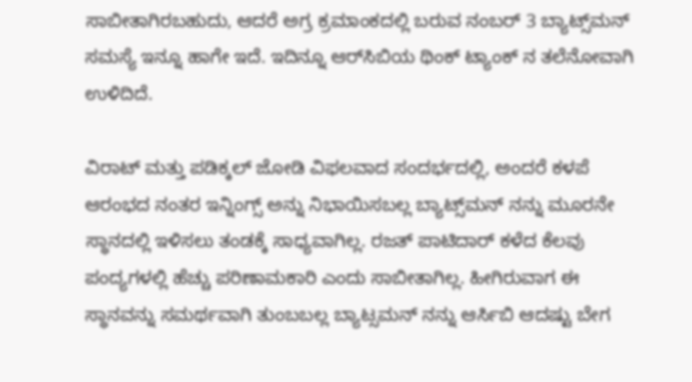ಸಾಬೀತಾಗಿರಬಹುದು, ಆದರೆ ಅಗ್ರ ಕ್ರಮಾಂಕದಲ್ಲಿ ಬರುವ ನಂಬರ್ 3 ಬ್ಯಾಟ್ಸ್‌ಮನ್‌ ಸಮಸ್ಯೆ ಇನ್ನೂ ಹಾಗೇ ಇದೆ. ಇದಿನ್ನೂ ಆರ್‌ಸಿಬಿಯ ಥಿಂಕ್ ಟ್ಯಾಂಕ್ ನ ತಲೆನೋವಾಗಿ ಉಳಿದಿದೆ.

ವಿರಾಟ್ ಮತ್ತು ಪಡಿಕ್ಕಲ್ ಜೋಡಿ ವಿಫಲವಾದ ಸಂದರ್ಭದಲ್ಲಿ, ಅಂದರೆ ಕಳಪೆ ಆರಂಭದ ನಂತರ ಇನ್ನಿಂಗ್ಸ್ ಅನ್ನು ನಿಭಾಯಿಸಬಲ್ಲ ಬ್ಯಾಟ್ಸ್‌ಮನ್‌ ನನ್ನು ಮೂರನೇ ಸ್ಥಾನದಲ್ಲಿ ಇಳಿಸಲು ತಂಡಕ್ಕೆ ಸಾಧ್ಯವಾಗಿಲ್ಲ. ರಜತ್ ಪಾಟಿದಾರ್ ಕಳೆದ ಕೆಲವು ಪಂದ್ಯಗಳಲ್ಲಿ ಹೆಚ್ಚು ಪರಿಣಾಮಕಾರಿ ಎಂದು ಸಾಬೀತಾಗಿಲ್ಲ. ಹೀಗಿರುವಾಗ ಈ ಸ್ಥಾನವನ್ನು ಸಮರ್ಥವಾಗಿ ತುಂಬಬಲ್ಲ ಬ್ಯಾಟ್ಸಮನ್ ನನ್ನು ಆರ್ಸಿಬಿ ಆದಷ್ಟು ಬೇಗ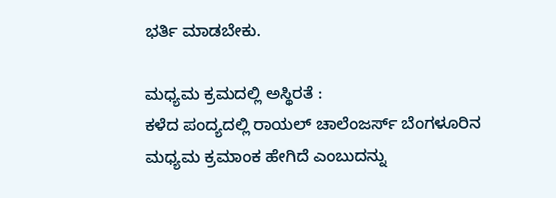ಭರ್ತಿ ಮಾಡಬೇಕು.

ಮಧ್ಯಮ ಕ್ರಮದಲ್ಲಿ ಅಸ್ಥಿರತೆ :
ಕಳೆದ ಪಂದ್ಯದಲ್ಲಿ ರಾಯಲ್ ಚಾಲೆಂಜರ್ಸ್ ಬೆಂಗಳೂರಿನ ಮಧ್ಯಮ ಕ್ರಮಾಂಕ ಹೇಗಿದೆ ಎಂಬುದನ್ನು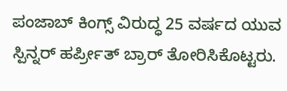ಪಂಜಾಬ್ ಕಿಂಗ್ಸ್ ವಿರುದ್ಧ 25 ವರ್ಷದ ಯುವ ಸ್ಪಿನ್ನರ್ ಹರ್ಪ್ರೀತ್ ಬ್ರಾರ್ ತೋರಿಸಿಕೊಟ್ಟರು.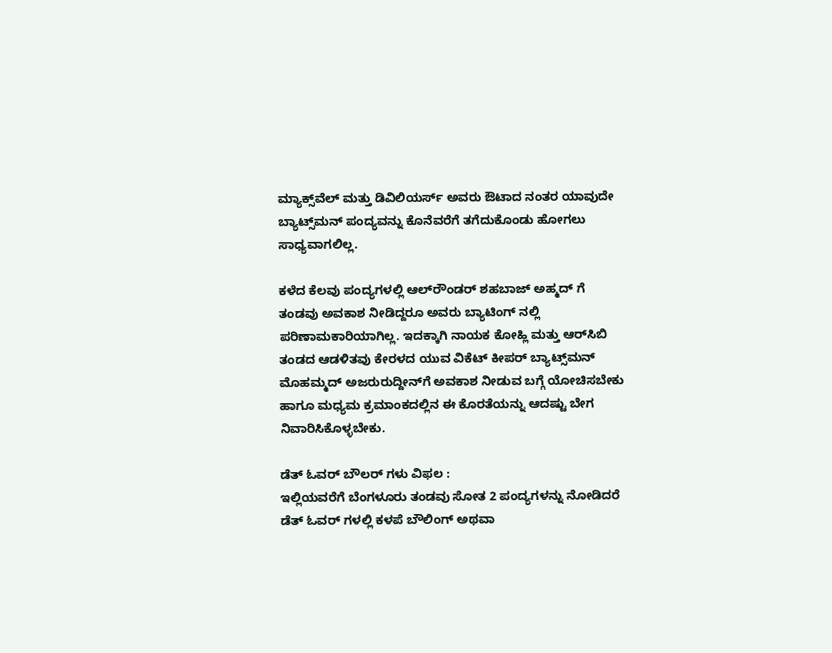ಮ್ಯಾಕ್ಸ್‌ವೆಲ್ ಮತ್ತು ಡಿವಿಲಿಯರ್ಸ್ ಅವರು ಔಟಾದ ನಂತರ ಯಾವುದೇ ಬ್ಯಾಟ್ಸ್‌ಮನ್ ಪಂದ್ಯವನ್ನು ಕೊನೆವರೆಗೆ ತಗೆದುಕೊಂಡು ಹೋಗಲು ಸಾಧ್ಯವಾಗಲಿಲ್ಲ.

ಕಳೆದ ಕೆಲವು ಪಂದ್ಯಗಳಲ್ಲಿ ಆಲ್‌ರೌಂಡರ್ ಶಹಬಾಜ್ ಅಹ್ಮದ್‌ ಗೆ ತಂಡವು ಅವಕಾಶ ನೀಡಿದ್ದರೂ ಅವರು ಬ್ಯಾಟಿಂಗ್ ನಲ್ಲಿ ಪರಿಣಾಮಕಾರಿಯಾಗಿಲ್ಲ. ಇದಕ್ಕಾಗಿ ನಾಯಕ ಕೋಹ್ಲಿ ಮತ್ತು ಆರ್‌ಸಿಬಿ ತಂಡದ ಆಡಳಿತವು ಕೇರಳದ ಯುವ ವಿಕೆಟ್ ಕೀಪರ್ ಬ್ಯಾಟ್ಸ್‌ಮನ್ ಮೊಹಮ್ಮದ್ ಅಜರುರುದ್ದೀನ್‌ಗೆ ಅವಕಾಶ ನೀಡುವ ಬಗ್ಗೆ ಯೋಚಿಸಬೇಕು ಹಾಗೂ ಮಧ್ಯಮ ಕ್ರಮಾಂಕದಲ್ಲಿನ ಈ ಕೊರತೆಯನ್ನು ಆದಷ್ಟು ಬೇಗ ನಿವಾರಿಸಿಕೊಳ್ಳಬೇಕು.

ಡೆತ್ ಓವರ್‌ ಬೌಲರ್‌ ಗಳು ವಿಫಲ :
ಇಲ್ಲಿಯವರೆಗೆ ಬೆಂಗಳೂರು ತಂಡವು ಸೋತ 2 ಪಂದ್ಯಗಳನ್ನು ನೋಡಿದರೆ ಡೆತ್ ಓವರ್‌ ಗಳಲ್ಲಿ ಕಳಪೆ ಬೌಲಿಂಗ್ ಅಥವಾ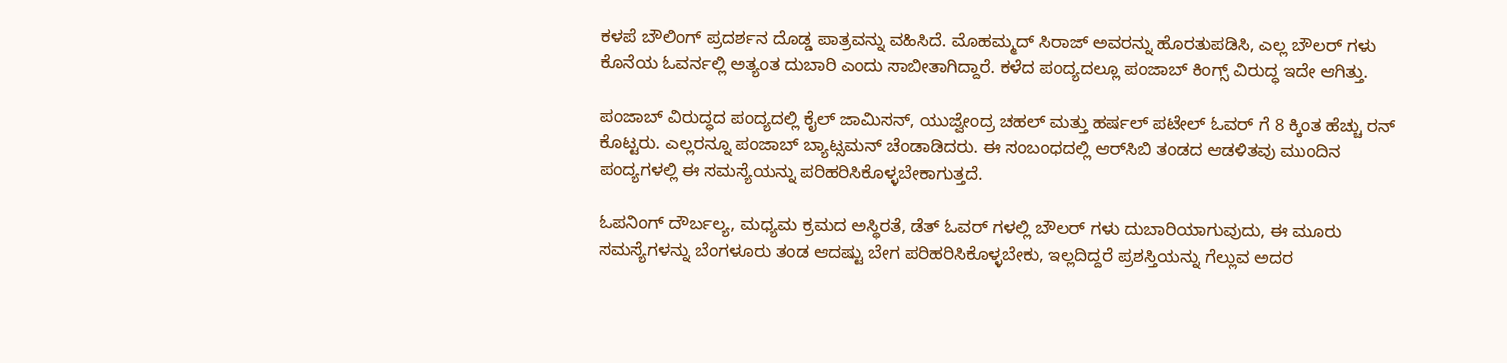ಕಳಪೆ ಬೌಲಿಂಗ್ ಪ್ರದರ್ಶನ ದೊಡ್ಡ ಪಾತ್ರವನ್ನು ವಹಿಸಿದೆ. ಮೊಹಮ್ಮದ್ ಸಿರಾಜ್ ಅವರನ್ನು ಹೊರತುಪಡಿಸಿ, ಎಲ್ಲ ಬೌಲರ್ ಗಳು ಕೊನೆಯ ಓವರ್ನಲ್ಲಿ ಅತ್ಯಂತ ದುಬಾರಿ ಎಂದು ಸಾಬೀತಾಗಿದ್ದಾರೆ. ಕಳೆದ ಪಂದ್ಯದಲ್ಲೂ ಪಂಜಾಬ್ ಕಿಂಗ್ಸ್ ವಿರುದ್ಧ ಇದೇ ಆಗಿತ್ತು.

ಪಂಜಾಬ್ ವಿರುದ್ಧದ ಪಂದ್ಯದಲ್ಲಿ ಕೈಲ್ ಜಾಮಿಸನ್, ಯುಜ್ವೇಂದ್ರ ಚಹಲ್ ಮತ್ತು ಹರ್ಷಲ್ ಪಟೇಲ್ ಓವರ್ ಗೆ 8 ಕ್ಕಿಂತ ಹೆಚ್ಚು ರನ್ ಕೊಟ್ಟರು. ಎಲ್ಲರನ್ನೂ ಪಂಜಾಬ್ ಬ್ಯಾಟ್ಸಮನ್ ಚೆಂಡಾಡಿದರು. ಈ ಸಂಬಂಧದಲ್ಲಿ ಆರ್‌ಸಿಬಿ ತಂಡದ ಆಡಳಿತವು ಮುಂದಿನ ಪಂದ್ಯಗಳಲ್ಲಿ ಈ ಸಮಸ್ಯೆಯನ್ನು ಪರಿಹರಿಸಿಕೊಳ್ಳಬೇಕಾಗುತ್ತದೆ.

ಓಪನಿಂಗ್ ದೌರ್ಬಲ್ಯ, ಮಧ್ಯಮ ಕ್ರಮದ ಅಸ್ಥಿರತೆ, ಡೆತ್ ಓವರ್‌ ಗಳಲ್ಲಿ ಬೌಲರ್‌ ಗಳು ದುಬಾರಿಯಾಗುವುದು, ಈ ಮೂರು ಸಮಸ್ಯೆಗಳನ್ನು ಬೆಂಗಳೂರು ತಂಡ ಆದಷ್ಟು ಬೇಗ ಪರಿಹರಿಸಿಕೊಳ್ಳಬೇಕು, ಇಲ್ಲದಿದ್ದರೆ ಪ್ರಶಸ್ತಿಯನ್ನು ಗೆಲ್ಲುವ ಅದರ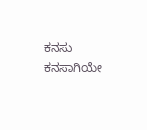ಕನಸು ಕನಸಾಗಿಯೇ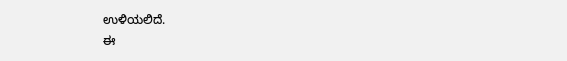ಉಳಿಯಲಿದೆ.
ಈ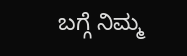ಬಗ್ಗೆ ನಿಮ್ಮ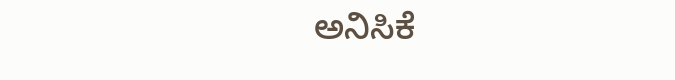ಅನಿಸಿಕೆ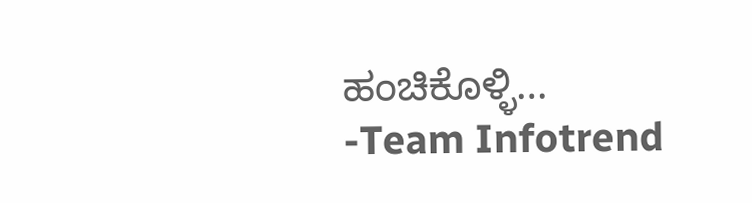ಹಂಚಿಕೊಳ್ಳಿ…
-Team Infotrend